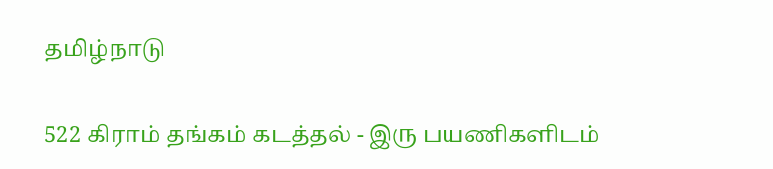தமிழ்நாடு

522 கிராம் தங்கம் கடத்தல் - இரு பயணிகளிடம்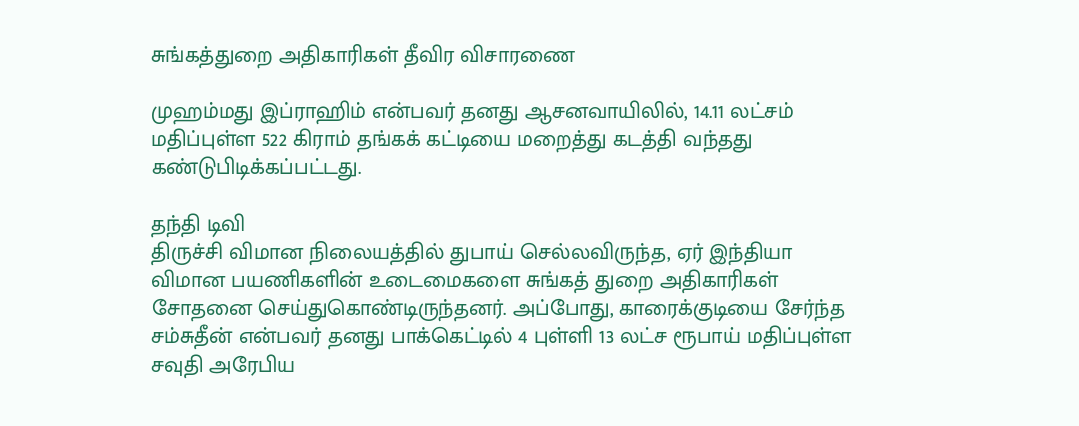சுங்கத்துறை அதிகாரிகள் தீவிர விசாரணை

முஹம்மது இப்ராஹிம் என்பவர் தனது ஆசனவாயிலில், 14.11 லட்சம் மதிப்புள்ள 522 கிராம் தங்கக் கட்டியை மறைத்து கடத்தி வந்தது கண்டுபிடிக்கப்பட்டது.

தந்தி டிவி
திருச்சி விமான நிலையத்தில் துபாய் செல்லவிருந்த, ஏர் இந்தியா விமான பயணிகளின் உடைமைகளை சுங்கத் துறை அதிகாரிகள் சோதனை செய்துகொண்டிருந்தனர். அப்போது, காரைக்குடியை சேர்ந்த சம்சுதீன் என்பவர் தனது பாக்கெட்டில் 4 புள்ளி 13 லட்ச ரூபாய் மதிப்புள்ள சவுதி அரேபிய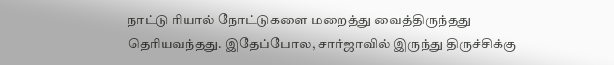நாட்டு ரியால் நோட்டுகளை மறைத்து வைத்திருந்தது தெரியவந்தது. இதேப்போல, சார்ஜாவில் இருந்து திருச்சிக்கு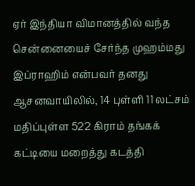ஏர் இந்தியா விமானத்தில் வந்த சென்னையைச் சேர்ந்த முஹம்மது இப்ராஹிம் என்பவர் தனது ஆசனவாயிலில், 14 புள்ளி 11 லட்சம் மதிப்புள்ள 522 கிராம் தங்கக் கட்டியை மறைத்து கடத்தி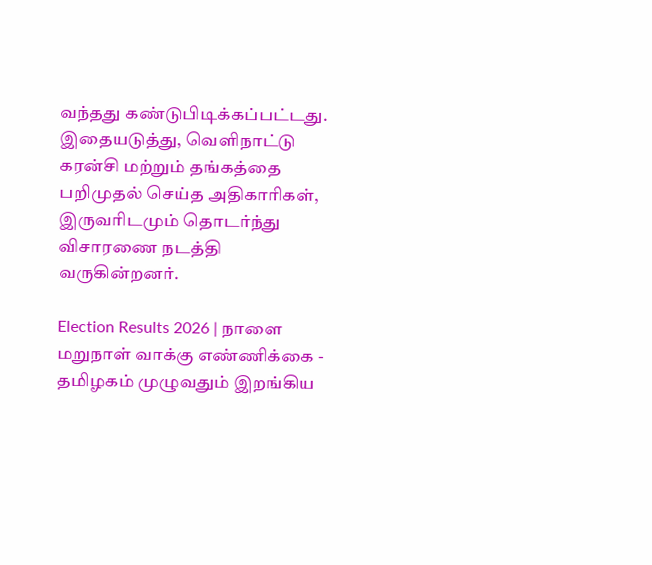வந்தது கண்டுபிடிக்கப்பட்டது. இதையடுத்து, வெளிநாட்டு கரன்சி மற்றும் தங்கத்தை பறிமுதல் செய்த அதிகாரிகள், இருவரிடமும் தொடர்ந்து விசாரணை நடத்தி வருகின்றனர்.

Election Results 2026 | நாளை மறுநாள் வாக்கு எண்ணிக்கை - தமிழகம் முழுவதும் இறங்கிய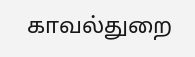காவல்துறை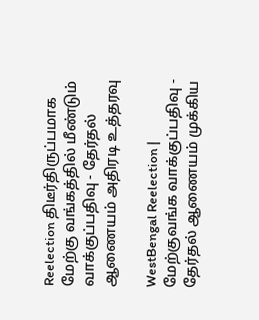Reelection திடீர்திருப்பமாக மேற்கு வங்கத்தில் மீண்டும் வாக்குப்பதிவு - தேர்தல் ஆணையம் அதிரடி உத்தரவு

WestBengal Reelection | மேற்குவங்க வாக்குப்பதிவு - தேர்தல் ஆணையம் முக்கிய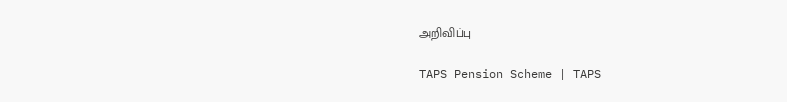அறிவிப்பு

TAPS Pension Scheme | TAPS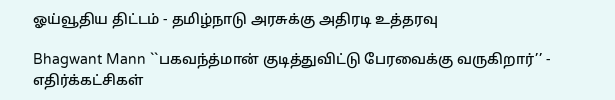ஓய்வூதிய திட்டம் - தமிழ்நாடு அரசுக்கு அதிரடி உத்தரவு

Bhagwant Mann ``பகவந்த்மான் குடித்துவிட்டு பேரவைக்கு வருகிறார்’’ - எதிர்க்கட்சிகள்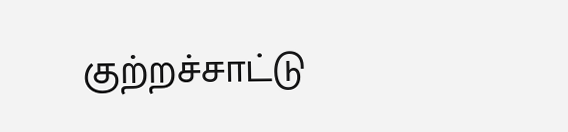குற்றச்சாட்டு